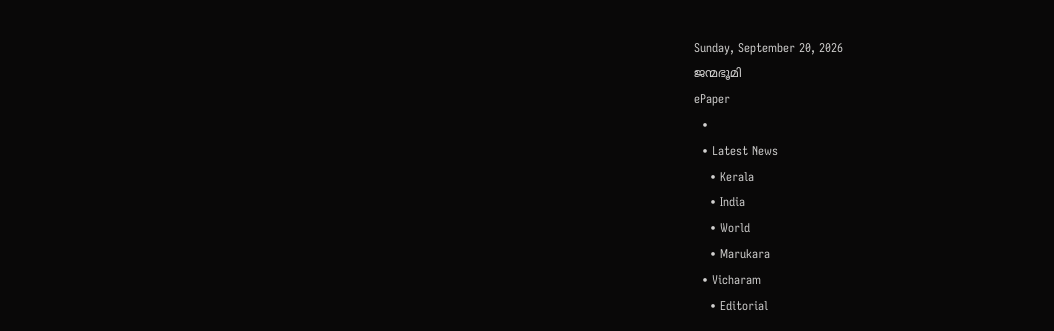Sunday, September 20, 2026
ജന്മഭൂമി
ePaper
  •
  • Latest News
    • Kerala
    • India
    • World
    • Marukara
  • Vicharam
    • Editorial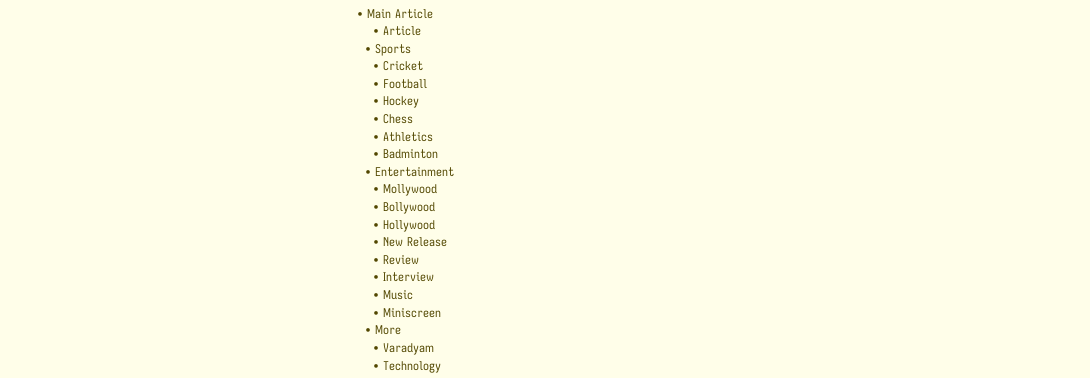• Main Article
    • Article
  • Sports
    • Cricket
    • Football
    • Hockey
    • Chess
    • Athletics
    • Badminton
  • Entertainment
    • Mollywood
    • Bollywood
    • Hollywood
    • New Release
    • Review
    • Interview
    • Music
    • Miniscreen
  • More
    • Varadyam
    • Technology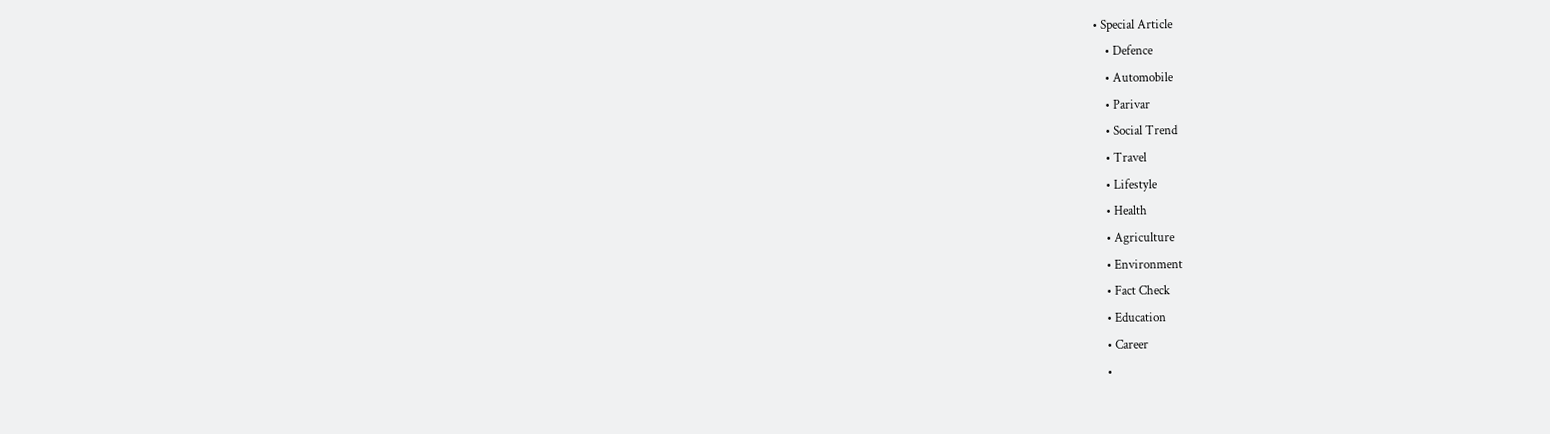• Special Article
    • Defence
    • Automobile
    • Parivar
    • Social Trend
    • Travel
    • Lifestyle
    • Health
    • Agriculture
    • Environment
    • Fact Check
    • Education
    • Career
    •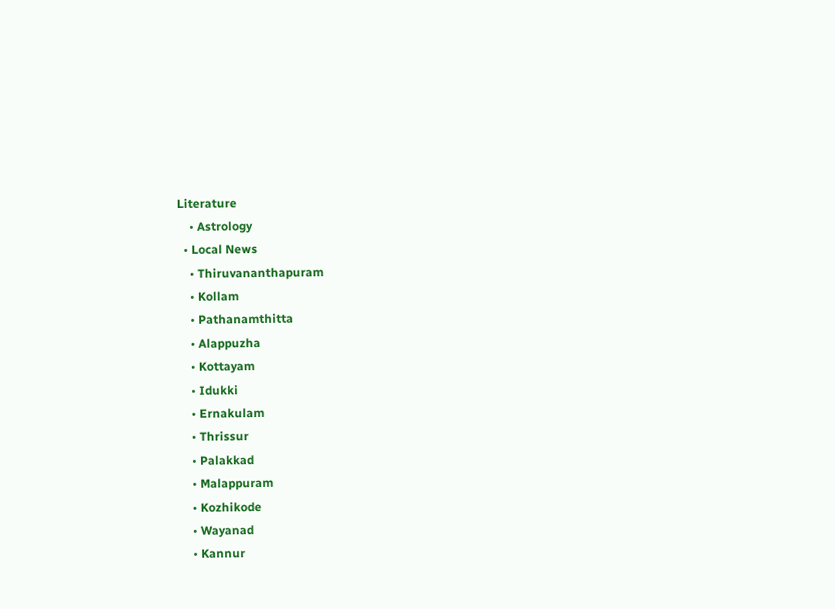Literature
    • Astrology
  • Local News
    • Thiruvananthapuram
    • Kollam
    • Pathanamthitta
    • Alappuzha
    • Kottayam
    • Idukki
    • Ernakulam
    • Thrissur
    • Palakkad
    • Malappuram
    • Kozhikode
    • Wayanad
    • Kannur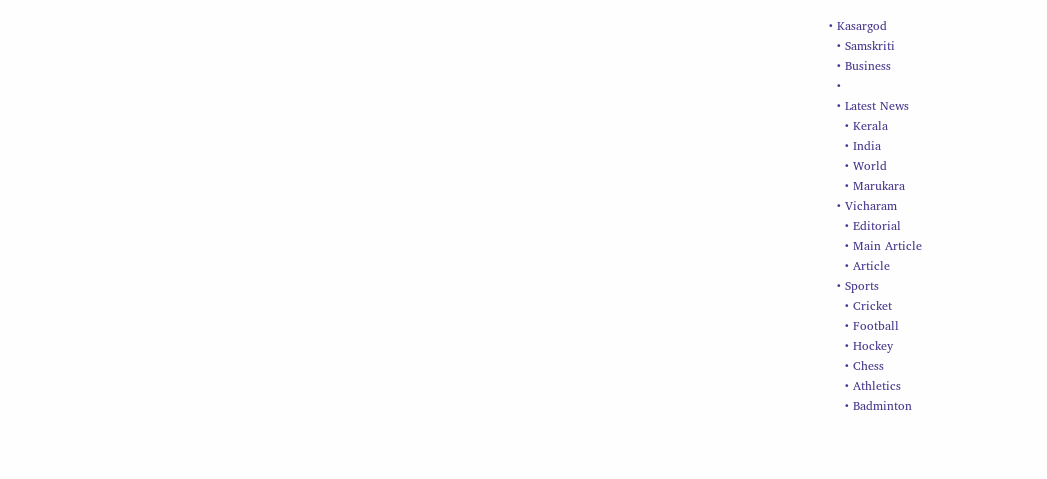• Kasargod
  • Samskriti
  • Business
  •
  • Latest News
    • Kerala
    • India
    • World
    • Marukara
  • Vicharam
    • Editorial
    • Main Article
    • Article
  • Sports
    • Cricket
    • Football
    • Hockey
    • Chess
    • Athletics
    • Badminton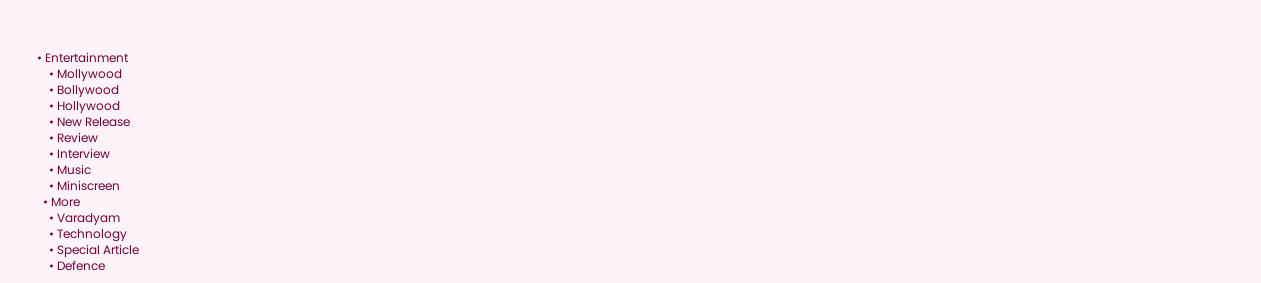• Entertainment
    • Mollywood
    • Bollywood
    • Hollywood
    • New Release
    • Review
    • Interview
    • Music
    • Miniscreen
  • More
    • Varadyam
    • Technology
    • Special Article
    • Defence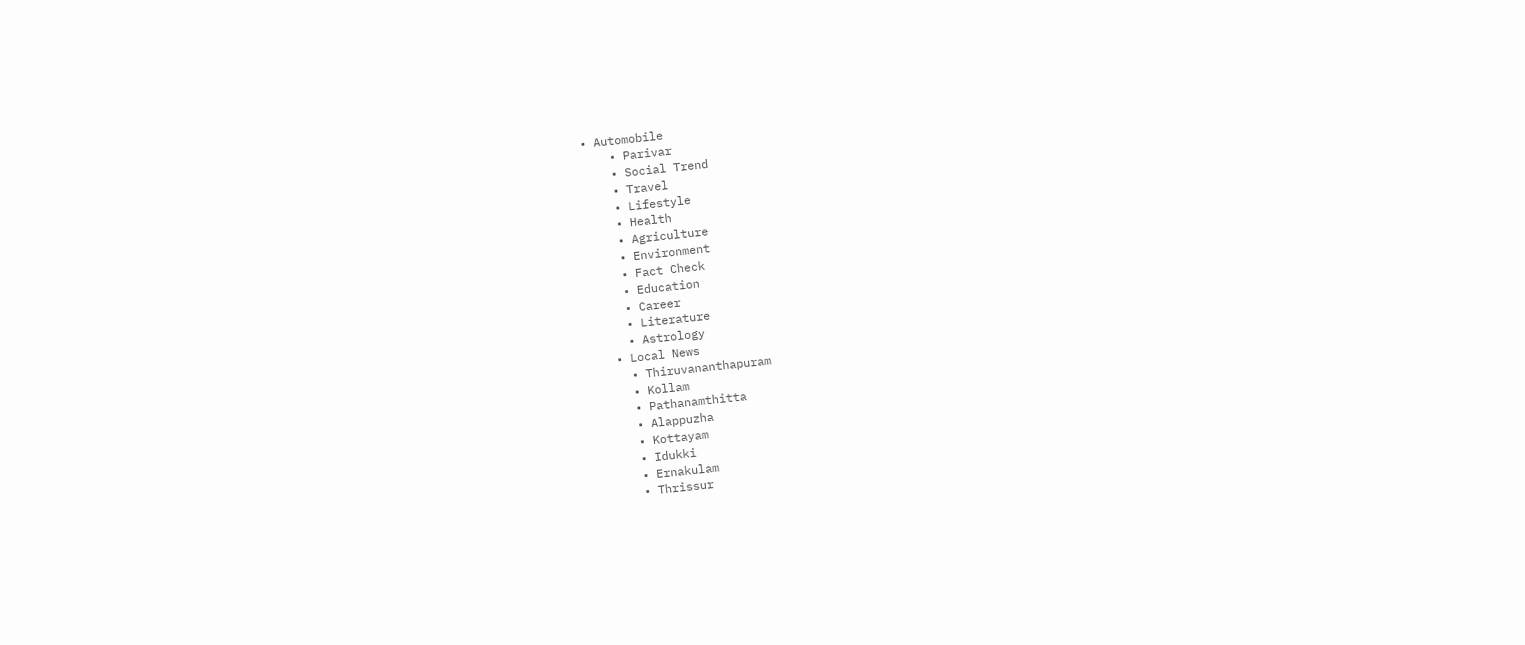• Automobile
    • Parivar
    • Social Trend
    • Travel
    • Lifestyle
    • Health
    • Agriculture
    • Environment
    • Fact Check
    • Education
    • Career
    • Literature
    • Astrology
  • Local News
    • Thiruvananthapuram
    • Kollam
    • Pathanamthitta
    • Alappuzha
    • Kottayam
    • Idukki
    • Ernakulam
    • Thrissur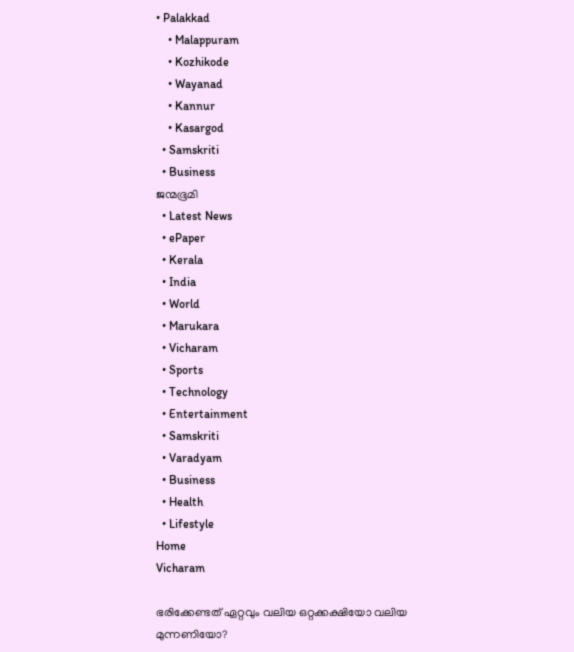• Palakkad
    • Malappuram
    • Kozhikode
    • Wayanad
    • Kannur
    • Kasargod
  • Samskriti
  • Business
ജന്മഭൂമി
  • Latest News
  • ePaper
  • Kerala
  • India
  • World
  • Marukara
  • Vicharam
  • Sports
  • Technology
  • Entertainment
  • Samskriti
  • Varadyam
  • Business
  • Health
  • Lifestyle
Home
Vicharam

ഭരിക്കേണ്ടത് ഏറ്റവും വലിയ ഒറ്റക്കക്ഷിയോ വലിയ മുന്നണിയോ?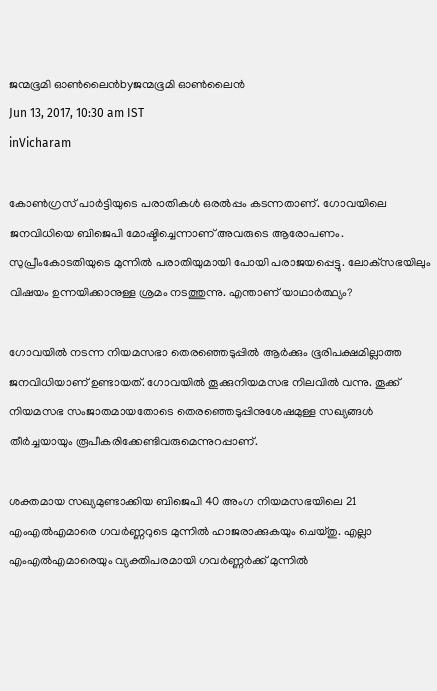ജന്മഭൂമി ഓണ്‍ലൈന്‍byജന്മഭൂമി ഓണ്‍ലൈന്‍
Jun 13, 2017, 10:30 am IST
inVicharam

കോണ്‍ഗ്രസ് പാര്‍ട്ടിയുടെ പരാതികള്‍ ഒരല്‍പ്പം കടന്നതാണ്. ഗോവയിലെ ജനവിധിയെ ബിജെപി മോഷ്ടിച്ചെന്നാണ് അവരുടെ ആരോപണം. സുപ്രീംകോടതിയുടെ മുന്നില്‍ പരാതിയുമായി പോയി പരാജയപ്പെട്ടു. ലോക്‌സഭയിലും വിഷയം ഉന്നയിക്കാനുള്ള ശ്രമം നടത്തുന്നു. എന്താണ് യാഥാര്‍ത്ഥ്യം?

ഗോവയില്‍ നടന്ന നിയമസഭാ തെരഞ്ഞെടുപ്പില്‍ ആര്‍ക്കും ഭൂരിപക്ഷമില്ലാത്ത ജനവിധിയാണ് ഉണ്ടായത്. ഗോവയില്‍ തൂക്കുനിയമസഭ നിലവില്‍ വന്നു. തൂക്ക് നിയമസഭ സംജാതമായതോടെ തെരഞ്ഞെടുപ്പിനുശേഷമുള്ള സഖ്യങ്ങള്‍ തീര്‍ച്ചയായും രൂപീകരിക്കേണ്ടിവരുമെന്നുറപ്പാണ്.

ശക്തമായ സഖ്യമുണ്ടാക്കിയ ബിജെപി 40 അംഗ നിയമസഭയിലെ 21 എംഎല്‍എമാരെ ഗവര്‍ണ്ണറുടെ മുന്നില്‍ ഹാജരാക്കുകയും ചെയ്തു. എല്ലാ എംഎല്‍എമാരെയും വ്യക്തിപരമായി ഗവര്‍ണ്ണര്‍ക്ക് മുന്നില്‍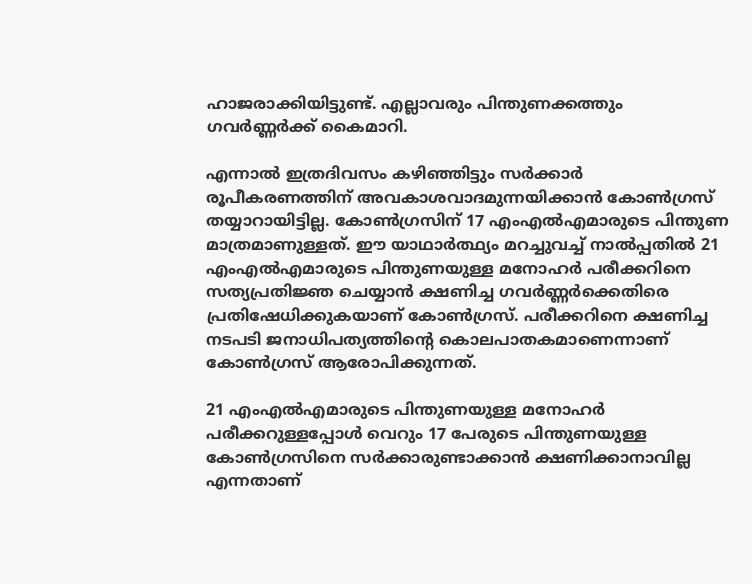ഹാജരാക്കിയിട്ടുണ്ട്. എല്ലാവരും പിന്തുണക്കത്തും ഗവര്‍ണ്ണര്‍ക്ക് കൈമാറി.

എന്നാല്‍ ഇത്രദിവസം കഴിഞ്ഞിട്ടും സര്‍ക്കാര്‍ രൂപീകരണത്തിന് അവകാശവാദമുന്നയിക്കാന്‍ കോണ്‍ഗ്രസ് തയ്യാറായിട്ടില്ല. കോണ്‍ഗ്രസിന് 17 എംഎല്‍എമാരുടെ പിന്തുണ മാത്രമാണുള്ളത്. ഈ യാഥാര്‍ത്ഥ്യം മറച്ചുവച്ച് നാല്‍പ്പതില്‍ 21 എംഎല്‍എമാരുടെ പിന്തുണയുള്ള മനോഹര്‍ പരീക്കറിനെ സത്യപ്രതിജ്ഞ ചെയ്യാന്‍ ക്ഷണിച്ച ഗവര്‍ണ്ണര്‍ക്കെതിരെ പ്രതിഷേധിക്കുകയാണ് കോണ്‍ഗ്രസ്. പരീക്കറിനെ ക്ഷണിച്ച നടപടി ജനാധിപത്യത്തിന്റെ കൊലപാതകമാണെന്നാണ് കോണ്‍ഗ്രസ് ആരോപിക്കുന്നത്.

21 എംഎല്‍എമാരുടെ പിന്തുണയുള്ള മനോഹര്‍ പരീക്കറുള്ളപ്പോള്‍ വെറും 17 പേരുടെ പിന്തുണയുള്ള കോണ്‍ഗ്രസിനെ സര്‍ക്കാരുണ്ടാക്കാന്‍ ക്ഷണിക്കാനാവില്ല എന്നതാണ്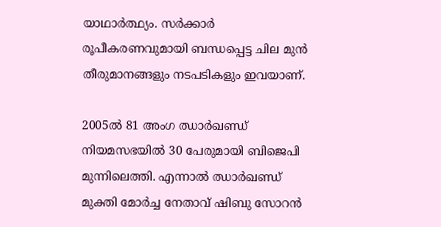യാഥാര്‍ത്ഥ്യം. സര്‍ക്കാര്‍ രൂപീകരണവുമായി ബന്ധപ്പെട്ട ചില മുന്‍ തീരുമാനങ്ങളും നടപടികളും ഇവയാണ്.

2005ല്‍ 81 അംഗ ഝാര്‍ഖണ്ഡ് നിയമസഭയില്‍ 30 പേരുമായി ബിജെപി മുന്നിലെത്തി. എന്നാല്‍ ഝാര്‍ഖണ്ഡ് മുക്തി മോര്‍ച്ച നേതാവ് ഷിബു സോറന്‍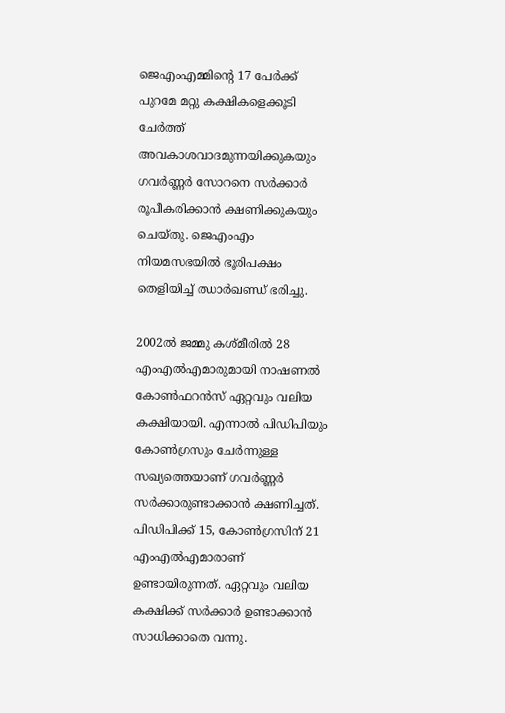ജെഎംഎമ്മിന്റെ 17 പേര്‍ക്ക് പുറമേ മറ്റു കക്ഷികളെക്കൂടി ചേര്‍ത്ത് അവകാശവാദമുന്നയിക്കുകയും ഗവര്‍ണ്ണര്‍ സോറനെ സര്‍ക്കാര്‍ രൂപീകരിക്കാന്‍ ക്ഷണിക്കുകയും ചെയ്തു. ജെഎംഎം നിയമസഭയില്‍ ഭൂരിപക്ഷം തെളിയിച്ച് ഝാര്‍ഖണ്ഡ് ഭരിച്ചു.

2002ല്‍ ജമ്മു കശ്മീരില്‍ 28 എംഎല്‍എമാരുമായി നാഷണല്‍ കോണ്‍ഫറന്‍സ് ഏറ്റവും വലിയ കക്ഷിയായി. എന്നാല്‍ പിഡിപിയും കോണ്‍ഗ്രസും ചേര്‍ന്നുള്ള സഖ്യത്തെയാണ് ഗവര്‍ണ്ണര്‍ സര്‍ക്കാരുണ്ടാക്കാന്‍ ക്ഷണിച്ചത്. പിഡിപിക്ക് 15, കോണ്‍ഗ്രസിന് 21 എംഎല്‍എമാരാണ് ഉണ്ടായിരുന്നത്. ഏറ്റവും വലിയ കക്ഷിക്ക് സര്‍ക്കാര്‍ ഉണ്ടാക്കാന്‍ സാധിക്കാതെ വന്നു.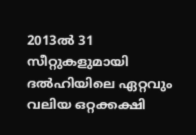2013ല്‍ 31 സീറ്റുകളുമായി ദല്‍ഹിയിലെ ഏറ്റവും വലിയ ഒറ്റക്കക്ഷി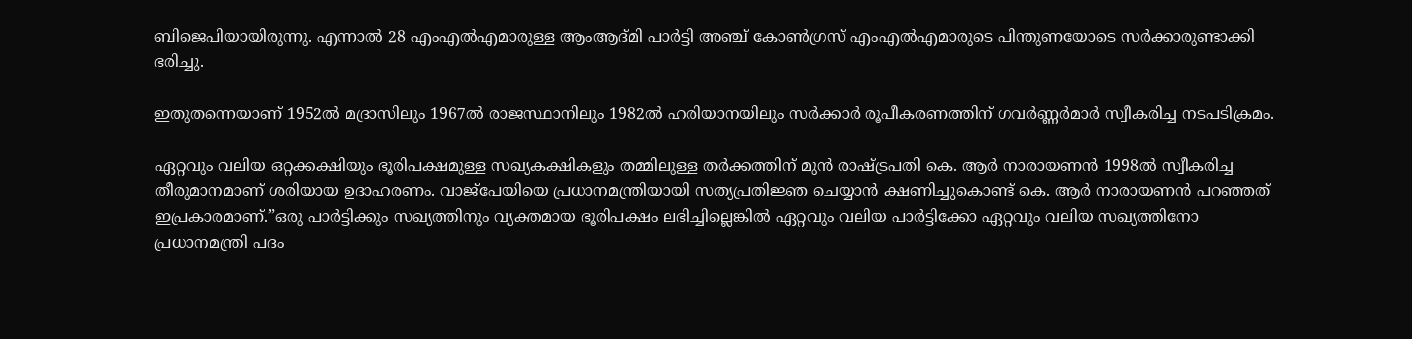ബിജെപിയായിരുന്നു. എന്നാല്‍ 28 എംഎല്‍എമാരുള്ള ആംആദ്മി പാര്‍ട്ടി അഞ്ച് കോണ്‍ഗ്രസ് എംഎല്‍എമാരുടെ പിന്തുണയോടെ സര്‍ക്കാരുണ്ടാക്കി ഭരിച്ചു.

ഇതുതന്നെയാണ് 1952ല്‍ മദ്രാസിലും 1967ല്‍ രാജസ്ഥാനിലും 1982ല്‍ ഹരിയാനയിലും സര്‍ക്കാര്‍ രൂപീകരണത്തിന് ഗവര്‍ണ്ണര്‍മാര്‍ സ്വീകരിച്ച നടപടിക്രമം.

ഏറ്റവും വലിയ ഒറ്റക്കക്ഷിയും ഭൂരിപക്ഷമുള്ള സഖ്യകക്ഷികളും തമ്മിലുള്ള തര്‍ക്കത്തിന് മുന്‍ രാഷ്‌ട്രപതി കെ. ആര്‍ നാരായണന്‍ 1998ല്‍ സ്വീകരിച്ച തീരുമാനമാണ് ശരിയായ ഉദാഹരണം. വാജ്‌പേയിയെ പ്രധാനമന്ത്രിയായി സത്യപ്രതിജ്ഞ ചെയ്യാന്‍ ക്ഷണിച്ചുകൊണ്ട് കെ. ആര്‍ നാരായണന്‍ പറഞ്ഞത് ഇപ്രകാരമാണ്.”ഒരു പാര്‍ട്ടിക്കും സഖ്യത്തിനും വ്യക്തമായ ഭൂരിപക്ഷം ലഭിച്ചില്ലെങ്കില്‍ ഏറ്റവും വലിയ പാര്‍ട്ടിക്കോ ഏറ്റവും വലിയ സഖ്യത്തിനോ പ്രധാനമന്ത്രി പദം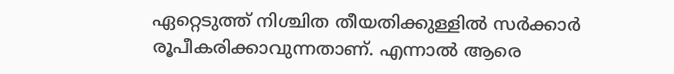ഏറ്റെടുത്ത് നിശ്ചിത തീയതിക്കുള്ളില്‍ സര്‍ക്കാര്‍ രൂപീകരിക്കാവുന്നതാണ്. എന്നാല്‍ ആരെ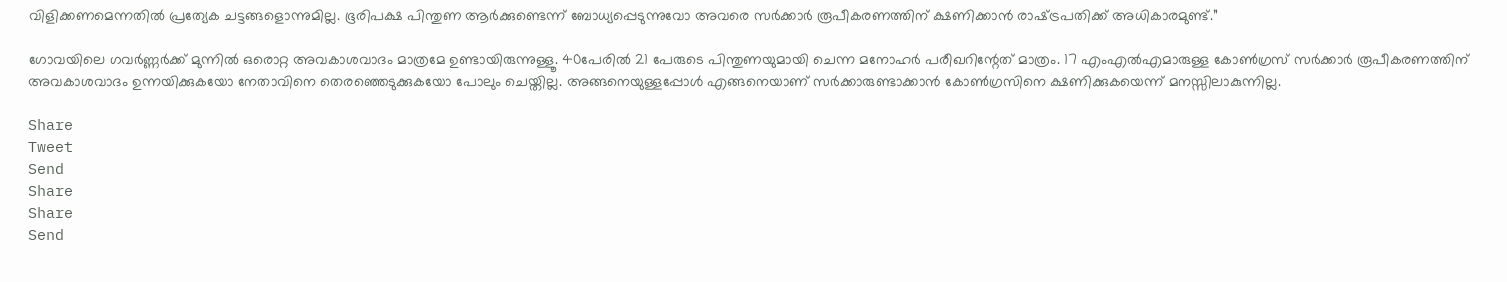വിളിക്കണമെന്നതില്‍ പ്രത്യേക ചട്ടങ്ങളൊന്നുമില്ല. ഭൂരിപക്ഷ പിന്തുണ ആര്‍ക്കുണ്ടെന്ന് ബോധ്യപ്പെടുന്നുവോ അവരെ സര്‍ക്കാര്‍ രൂപീകരണത്തിന് ക്ഷണിക്കാന്‍ രാഷ്‌ട്രപതിക്ക് അധികാരമുണ്ട്.”

ഗോവയിലെ ഗവര്‍ണ്ണര്‍ക്ക് മുന്നില്‍ ഒരൊറ്റ അവകാശവാദം മാത്രമേ ഉണ്ടായിരുന്നുള്ളൂ. 40പേരില്‍ 21 പേരുടെ പിന്തുണയുമായി ചെന്ന മനോഹര്‍ പരീഖറിന്റേത് മാത്രം. 17 എംഎല്‍എമാരുള്ള കോണ്‍ഗ്രസ് സര്‍ക്കാര്‍ രൂപീകരണത്തിന് അവകാശവാദം ഉന്നയിക്കുകയോ നേതാവിനെ തെരഞ്ഞെടുക്കുകയോ പോലും ചെയ്തില്ല. അങ്ങനെയുള്ളപ്പോള്‍ എങ്ങനെയാണ് സര്‍ക്കാരുണ്ടാക്കാന്‍ കോണ്‍ഗ്രസിനെ ക്ഷണിക്കുകയെന്ന് മനസ്സിലാകുന്നില്ല.

Share
Tweet
Send
Share
Share
Send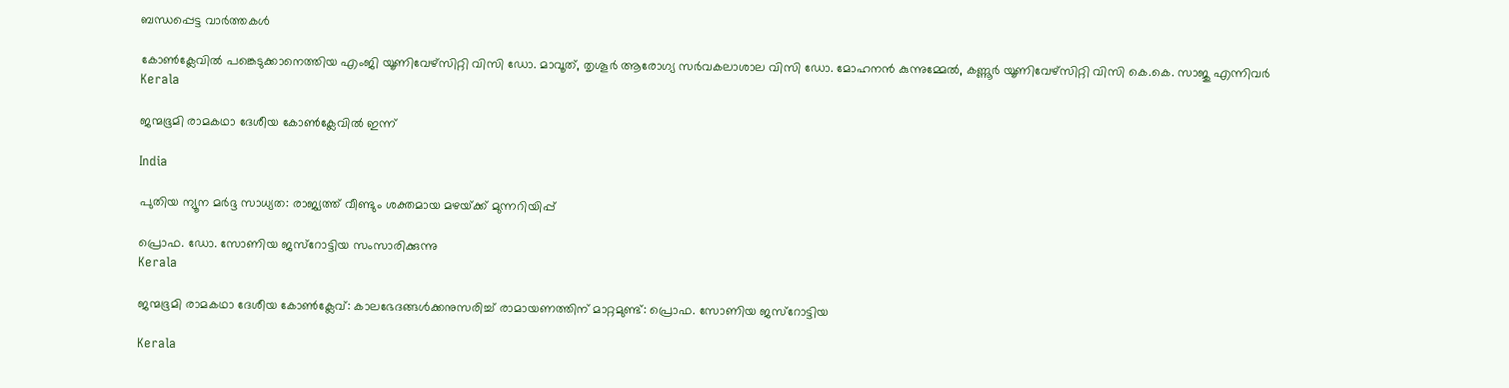ബന്ധപ്പെട്ട വാര്‍ത്തകള്‍

കോണ്‍ക്ലേവില്‍ പങ്കെടുക്കാനെത്തിയ എംജി യൂണിവേഴ്‌സിറ്റി വിസി ഡോ. മാവൂത്, തൃശൂര്‍ ആരോഗ്യ സര്‍വകലാശാല വിസി ഡോ. മോഹനന്‍ കുന്നുമ്മേല്‍, കണ്ണൂര്‍ യൂണിവേഴ്‌സിറ്റി വിസി കെ.കെ. സാജു എന്നിവര്‍
Kerala

ജന്മഭൂമി രാമകഥാ ദേശീയ കോണ്‍ക്ലേവില്‍ ഇന്ന്

India

പുതിയ ന്യൂന മർദ്ദ സാധ്യത: രാജ്യത്ത് വീണ്ടും ശക്തമായ മഴയ്‌ക്ക് മുന്നറിയിപ്പ്

പ്രൊഫ. ഡോ. സോണിയ ജസ്‌റോട്ടിയ സംസാരിക്കുന്നു
Kerala

ജന്മഭൂമി രാമകഥാ ദേശീയ കോണ്‍ക്ലേവ്: കാലഭേദങ്ങള്‍ക്കനുസരിച്ച് രാമായണത്തിന് മാറ്റമുണ്ട്: പ്രൊഫ. സോണിയ ജസ്‌റോട്ടിയ

Kerala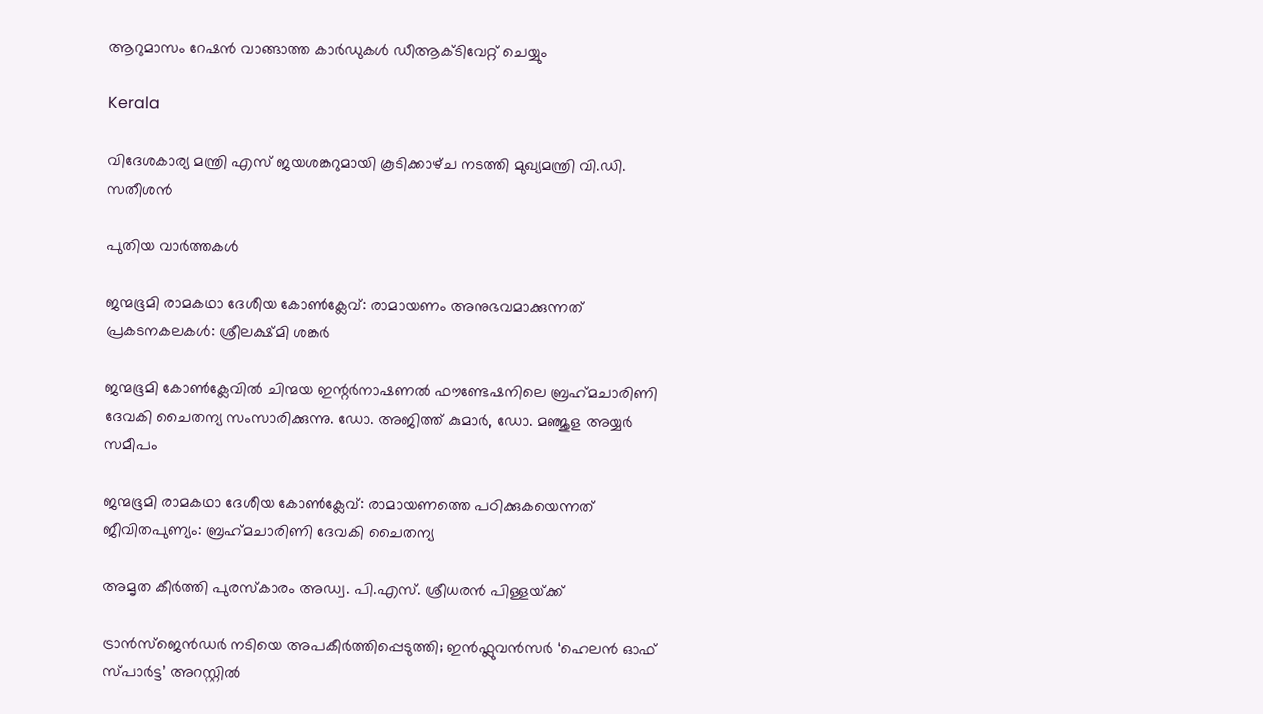ആറുമാസം റേഷന്‍ വാങ്ങാത്ത കാര്‍ഡുകള്‍ ഡീആക്ടിവേറ്റ് ചെയ്യും

Kerala

വിദേശകാര്യ മന്ത്രി എസ് ജയശങ്കറുമായി കൂടിക്കാഴ്‌ച നടത്തി മുഖ്യമന്ത്രി വി.ഡി. സതീശൻ

പുതിയ വാര്‍ത്തകള്‍

ജന്മഭൂമി രാമകഥാ ദേശീയ കോണ്‍ക്ലേവ്: രാമായണം അനുഭവമാക്കുന്നത് പ്രകടനകലകള്‍: ശ്രീലക്ഷ്മി ശങ്കര്‍

ജന്മഭൂമി കോണ്‍ക്ലേവില്‍ ചിന്മയ ഇന്റര്‍നാഷണല്‍ ഫൗണ്ടേഷനിലെ ബ്രഹ്‌മചാരിണി ദേവകി ചൈതന്യ സംസാരിക്കുന്നു. ഡോ. അജിത്ത് കുമാര്‍, ഡോ. മഞ്ജുള അയ്യര്‍ സമീപം

ജന്മഭൂമി രാമകഥാ ദേശീയ കോണ്‍ക്ലേവ്: രാമായണത്തെ പഠിക്കുകയെന്നത് ജീവിതപുണ്യം: ബ്രഹ്‌മചാരിണി ദേവകി ചൈതന്യ

അമൃത കീര്‍ത്തി പുരസ്‌കാരം അഡ്വ. പി.എസ്. ശ്രീധരന്‍ പിള്ളയ്‌ക്ക്

ട്രാൻസ്ജെൻഡർ നടിയെ അപകീർത്തിപ്പെടുത്തി; ഇൻഫ്ലുവൻസർ ‘ഹെലൻ ഓഫ് സ്പാർട്ട’ അറസ്റ്റിൽ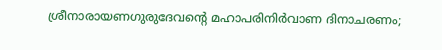ശ്രീനാരായണഗുരുദേവന്റെ മഹാപരിനിര്‍വാണ ദിനാചരണം;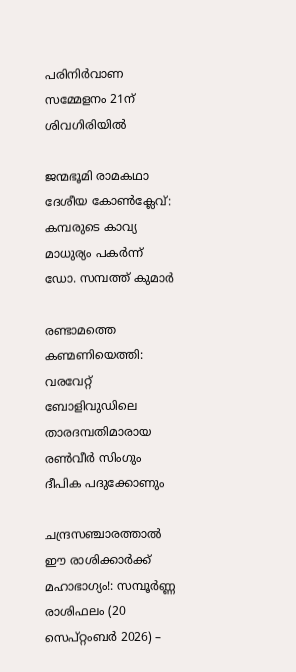പരിനിര്‍വാണ സമ്മേളനം 21ന് ശിവഗിരിയില്‍

ജന്മഭൂമി രാമകഥാ ദേശീയ കോണ്‍ക്ലേവ്: കമ്പരുടെ കാവ്യ മാധുര്യം പകര്‍ന്ന് ഡോ. സമ്പത്ത് കുമാര്‍

രണ്ടാമത്തെ കണ്മണിയെത്തി: വരവേറ്റ് ബോളിവുഡിലെ താരദമ്പതിമാരായ രൺവീർ സിംഗും ദീപിക പദുക്കോണും

ചന്ദ്രസഞ്ചാരത്താൽ ഈ രാശിക്കാർക്ക് മഹാഭാഗ്യം!: സമ്പൂർണ്ണ രാശിഫലം (20 സെപ്റ്റംബർ 2026) –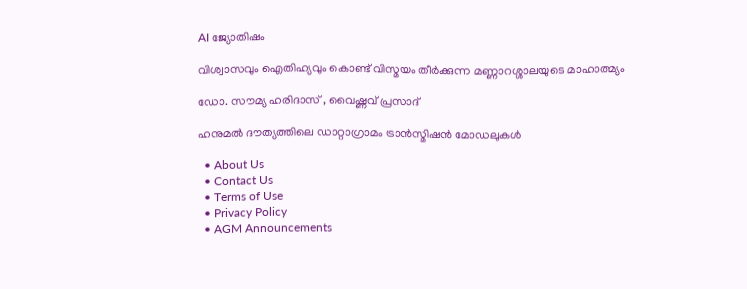AI ജ്യോതിഷം

വിശ്വാസവും ഐതിഹ്യവും കൊണ്ട് വിസ്മയം തീർക്കുന്ന മണ്ണാറശ്ശാലയുടെ മാഹാത്മ്യം

ഡോ. സൗമ്യ ഹരിദാസ് , വൈഷ്ണവ് പ്രസാദ്‌

ഹനുമല്‍ ദൗത്യത്തിലെ ഡാറ്റാഗ്രാമം ട്രാന്‍സ്മിഷന്‍ മോഡലുകള്‍

  • About Us
  • Contact Us
  • Terms of Use
  • Privacy Policy
  • AGM Announcements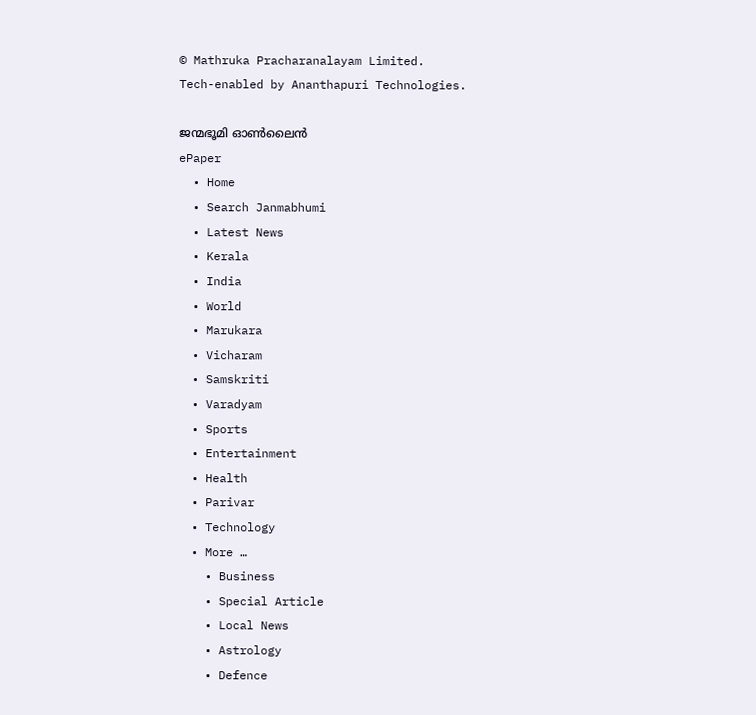© Mathruka Pracharanalayam Limited.
Tech-enabled by Ananthapuri Technologies.

ജന്മഭൂമി ഓണ്‍ലൈന്‍
ePaper
  • Home
  • Search Janmabhumi
  • Latest News
  • Kerala
  • India
  • World
  • Marukara
  • Vicharam
  • Samskriti
  • Varadyam
  • Sports
  • Entertainment
  • Health
  • Parivar
  • Technology
  • More …
    • Business
    • Special Article
    • Local News
    • Astrology
    • Defence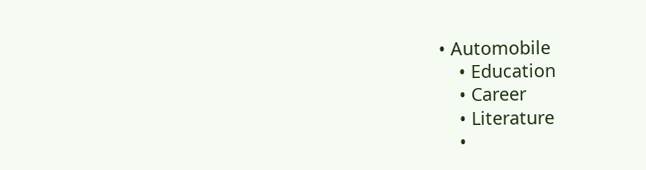• Automobile
    • Education
    • Career
    • Literature
    •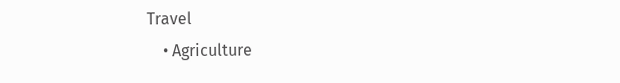Travel
    • Agriculture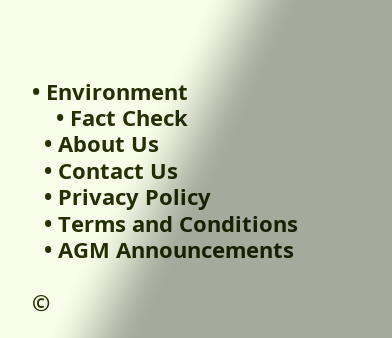• Environment
    • Fact Check
  • About Us
  • Contact Us
  • Privacy Policy
  • Terms and Conditions
  • AGM Announcements

©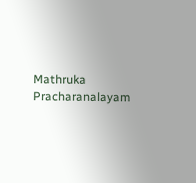Mathruka Pracharanalayam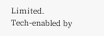Limited.
Tech-enabled by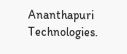Ananthapuri Technologies.